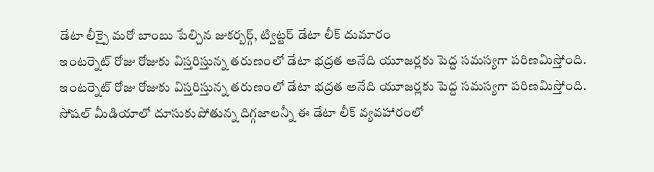డేటా లీక్పై మరో బాంబు పేల్చిన జుకర్బర్గ్, ట్విట్టర్ డేటా లీక్ దుమారం
ఇంటర్నెట్ రోజు రోజుకు విస్తరిస్తున్న తరుణంలో డేటా భద్రత అనేది యూజర్లకు పెద్ద సమస్యగా పరిణమిస్తోంది.
ఇంటర్నెట్ రోజు రోజుకు విస్తరిస్తున్న తరుణంలో డేటా భద్రత అనేది యూజర్లకు పెద్ద సమస్యగా పరిణమిస్తోంది. సోషల్ మీడియాలో దూసుకుపోతున్న దిగ్గజాలన్నీ ఈ డేటా లీక్ వ్యవహారంలో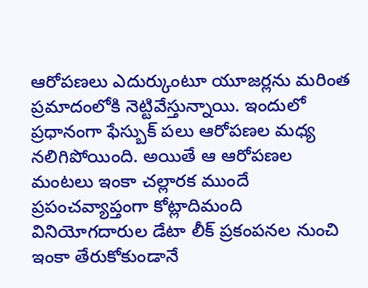ఆరోపణలు ఎదుర్కుంటూ యూజర్లను మరింత ప్రమాదంలోకి నెట్టివేస్తున్నాయి. ఇందులో ప్రధానంగా ఫేస్బుక్ పలు ఆరోపణల మధ్య నలిగిపోయింది. అయితే ఆ ఆరోపణల మంటలు ఇంకా చల్లారక ముందే ప్రపంచవ్యాప్తంగా కోట్లాదిమంది వినియోగదారుల డేటా లీక్ ప్రకంపనల నుంచి ఇంకా తేరుకోకుండానే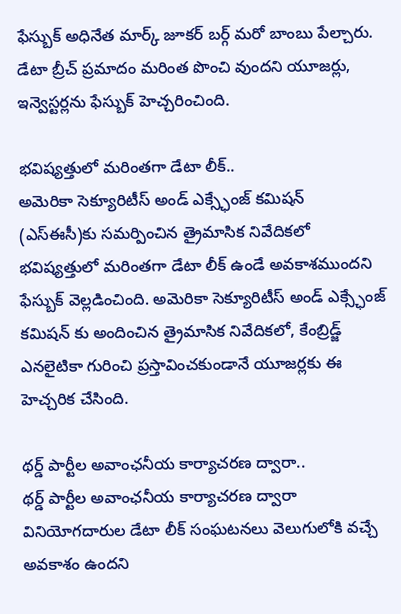ఫేస్బుక్ అధినేత మార్క్ జూకర్ బర్గ్ మరో బాంబు పేల్చారు. డేటా బ్రీచ్ ప్రమాదం మరింత పొంచి వుందని యూజర్లు, ఇన్వెస్టర్లను ఫేస్బుక్ హెచ్చరించింది.

భవిష్యత్తులో మరింతగా డేటా లీక్..
అమెరికా సెక్యూరిటీస్ అండ్ ఎక్స్ఛేంజ్ కమిషన్ (ఎస్ఈసీ)కు సమర్పించిన త్రైమాసిక నివేదికలో భవిష్యత్తులో మరింతగా డేటా లీక్ ఉండే అవకాశముందని ఫేస్బుక్ వెల్లడించింది. అమెరికా సెక్యూరిటీస్ అండ్ ఎక్స్ఛేంజ్ కమిషన్ కు అందించిన త్రైమాసిక నివేదికలో, కేంబ్రిడ్జ్ ఎనలైటికా గురించి ప్రస్తావించకుండానే యూజర్లకు ఈ హెచ్చరిక చేసింది.

థర్డ్ పార్టీల అవాంఛనీయ కార్యాచరణ ద్వారా..
థర్డ్ పార్టీల అవాంఛనీయ కార్యాచరణ ద్వారా వినియోగదారుల డేటా లీక్ సంఘటనలు వెలుగులోకి వచ్చే అవకాశం ఉందని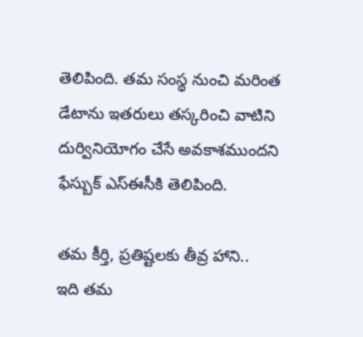తెలిపింది. తమ సంస్థ నుంచి మరింత డేటాను ఇతరులు తస్కరించి వాటిని దుర్వినియోగం చేసే అవకాశముందని ఫేస్బుక్ ఎస్ఈసీకి తెలిపింది.

తమ కీర్తి, ప్రతిష్టలకు తీవ్ర హాని..
ఇది తమ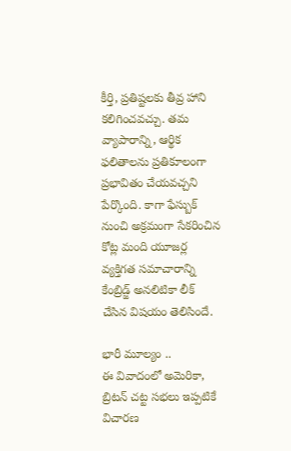కీర్తి, ప్రతిష్టలకు తీవ్ర హాని కలిగించవచ్చు. తమ వ్యాపారాన్ని, ఆర్థిక ఫలితాలను ప్రతికూలంగా ప్రభావితం చేయవచ్చని పేర్కొంది. కాగా ఫేస్బుక్ నుంచి అక్రమంగా సేకరించిన కోట్ల మంది యూజర్ల వ్యక్తిగత సమాచారాన్ని కేంబ్రిడ్జ్ అనలిటికా లీక్ చేసిన విషయం తెలిసిందే.

భారీ మూల్యం ..
ఈ వివాదంలో అమెరికా, బ్రిటన్ చట్ట సభలు ఇప్పటికే విచారణ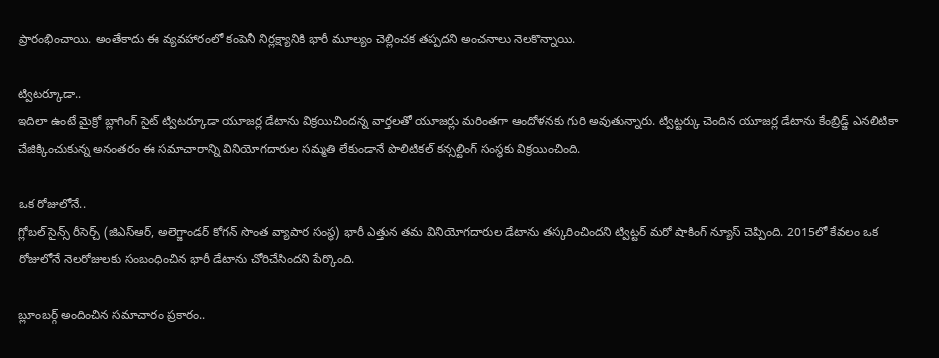ప్రారంభించాయి. అంతేకాదు ఈ వ్యవహారంలో కంపెనీ నిర్లక్ష్యానికి భారీ మూల్యం చెల్లించక తప్పదని అంచనాలు నెలకొన్నాయి.

ట్విటర్కూడా..
ఇదిలా ఉంటే మైక్రో బ్లాగింగ్ సైట్ ట్విటర్కూడా యూజర్ల డేటాను విక్రయిచిందన్న వార్తలతో యూజర్లు మరింతగా ఆందోళనకు గురి అవుతున్నారు. ట్విట్టర్కు చెందిన యూజర్ల డేటాను కేంబ్రిడ్జ్ ఎనలిటికా చేజిక్కించుకున్న అనంతరం ఈ సమాచారాన్ని వినియోగదారుల సమ్మతి లేకుండానే పొలిటికల్ కన్సల్టింగ్ సంస్థకు విక్రయించింది.

ఒక రోజులోనే..
గ్లోబల్ సైన్స్ రీసెర్చ్ (జిఎస్ఆర్, అలెగ్జాండర్ కోగన్ సొంత వ్యాపార సంస్థ) భారీ ఎత్తున తమ వినియోగదారుల డేటాను తస్కరించిందని ట్విట్టర్ మరో షాకింగ్ న్యూస్ చెప్పింది. 2015లో కేవలం ఒక రోజులోనే నెలరోజులకు సంబంధించిన భారీ డేటాను చోరిచేసిందని పేర్కొంది.

బ్లూంబర్గ్ అందించిన సమాచారం ప్రకారం..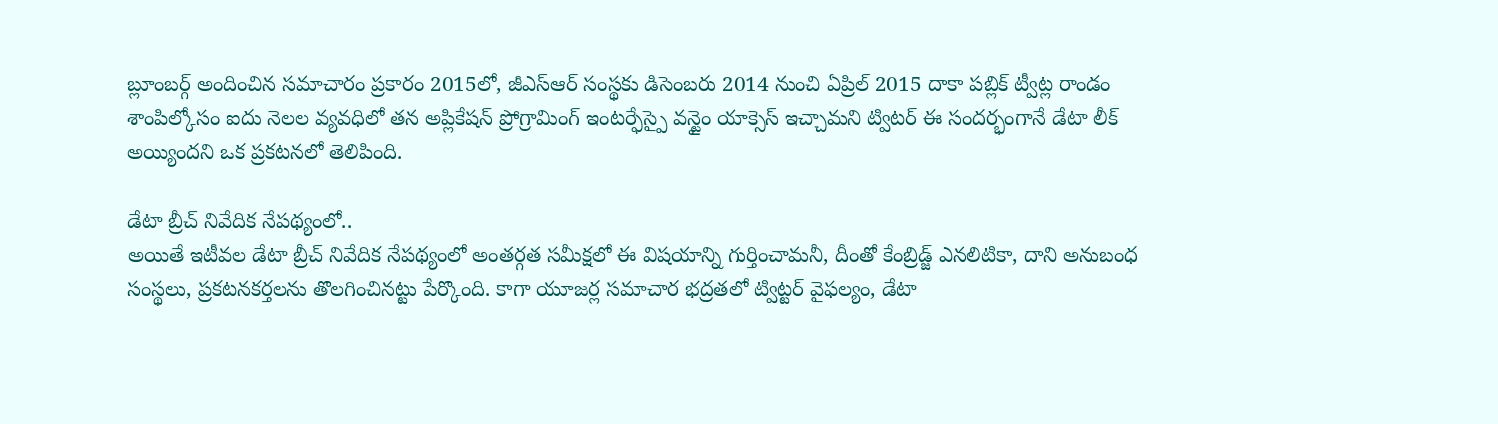బ్లూంబర్గ్ అందించిన సమాచారం ప్రకారం 2015లో, జీఎస్ఆర్ సంస్థకు డిసెంబరు 2014 నుంచి ఏప్రిల్ 2015 దాకా పబ్లిక్ ట్వీట్ల రాండం శాంపిల్కోసం ఐదు నెలల వ్యవధిలో తన అప్లికేషన్ ప్రోగ్రామింగ్ ఇంటర్ఫేస్పై వన్టైం యాక్సెస్ ఇచ్చామని ట్విటర్ ఈ సందర్భంగానే డేటా లీక్ అయ్యిందని ఒక ప్రకటనలో తెలిపింది.

డేటా బ్రీచ్ నివేదిక నేపథ్యంలో..
అయితే ఇటీవల డేటా బ్రీచ్ నివేదిక నేపథ్యంలో అంతర్గత సమీక్షలో ఈ విషయాన్ని గుర్తించామనీ, దీంతో కేంబ్రిడ్జ్ ఎనలిటికా, దాని అనుబంధ సంస్థలు, ప్రకటనకర్తలను తొలగించినట్టు పేర్కొంది. కాగా యూజర్ల సమాచార భద్రతలో ట్విట్టర్ వైఫల్యం, డేటా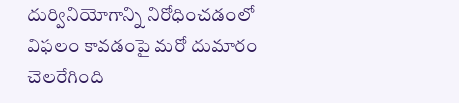దుర్వినియోగాన్ని నిరోధించడంలో విఫలం కావడంపై మరో దుమారం చెలరేగింది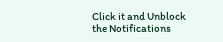Click it and Unblock the Notifications